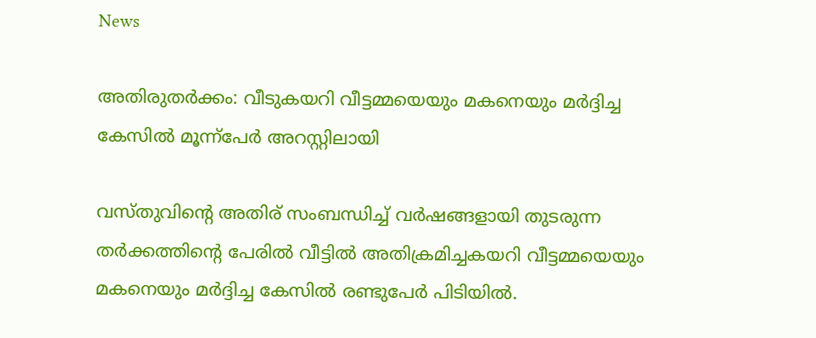News

അതിരുതർക്കം: വീടുകയറി വീട്ടമ്മയെയും മകനെയും മർദ്ദിച്ച കേസിൽ മൂന്ന്പേർ അറസ്റ്റിലായി

വസ്തുവിന്റെ അതിര് സംബന്ധിച്ച് വർഷങ്ങളായി തുടരുന്ന തർക്കത്തിന്റെ പേരിൽ വീട്ടിൽ അതിക്രമിച്ചകയറി വീട്ടമ്മയെയും മകനെയും മർദ്ദിച്ച കേസിൽ രണ്ടുപേർ പിടിയിൽ.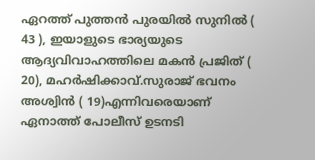ഏറത്ത് പുത്തൻ പുരയിൽ സുനിൽ ( 43 ), ഇയാളുടെ ഭാര്യയുടെ ആദ്യവിവാഹത്തിലെ മകൻ പ്രജിത് ( 20), മഹർഷിക്കാവ്.സുരാജ് ഭവനം അശ്വിൻ ( 19)എന്നിവരെയാണ് ഏനാത്ത് പോലീസ് ഉടനടി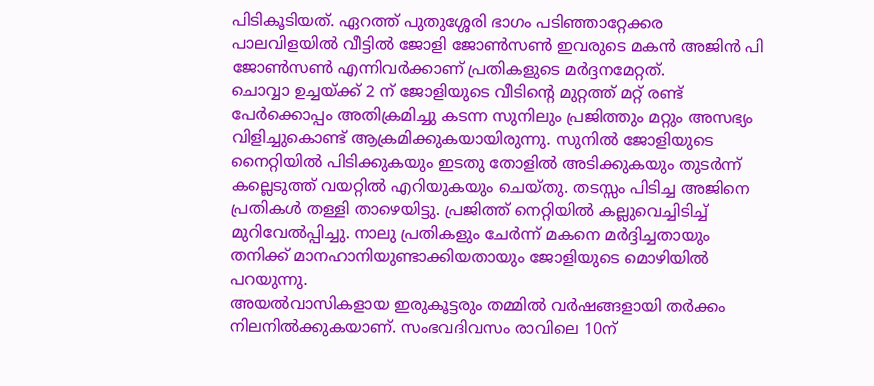പിടികൂടിയത്. ഏറത്ത് പുതുശ്ശേരി ഭാഗം പടിഞ്ഞാറ്റേക്കര പാലവിളയിൽ വീട്ടിൽ ജോളി ജോൺസൺ ഇവരുടെ മകൻ അജിൻ പി ജോൺസൺ എന്നിവർക്കാണ് പ്രതികളുടെ മർദ്ദനമേറ്റത്.
ചൊവ്വാ ഉച്ചയ്ക്ക് 2 ന് ജോളിയുടെ വീടിന്റെ മുറ്റത്ത് മറ്റ് രണ്ട് പേർക്കൊപ്പം അതിക്രമിച്ചു കടന്ന സുനിലും പ്രജിത്തും മറ്റും അസഭ്യം വിളിച്ചുകൊണ്ട് ആക്രമിക്കുകയായിരുന്നു. സുനിൽ ജോളിയുടെ നൈറ്റിയിൽ പിടിക്കുകയും ഇടതു തോളിൽ അടിക്കുകയും തുടർന്ന് കല്ലെടുത്ത് വയറ്റിൽ എറിയുകയും ചെയ്തു. തടസ്സം പിടിച്ച അജിനെ പ്രതികൾ തള്ളി താഴെയിട്ടു. പ്രജിത്ത് നെറ്റിയിൽ കല്ലുവെച്ചിടിച്ച് മുറിവേൽപ്പിച്ചു. നാലു പ്രതികളും ചേർന്ന് മകനെ മർദ്ദിച്ചതായും തനിക്ക് മാനഹാനിയുണ്ടാക്കിയതായും ജോളിയുടെ മൊഴിയിൽ പറയുന്നു.
അയൽവാസികളായ ഇരുകൂട്ടരും തമ്മിൽ വർഷങ്ങളായി തർക്കം നിലനിൽക്കുകയാണ്‌. സംഭവദിവസം രാവിലെ 10ന്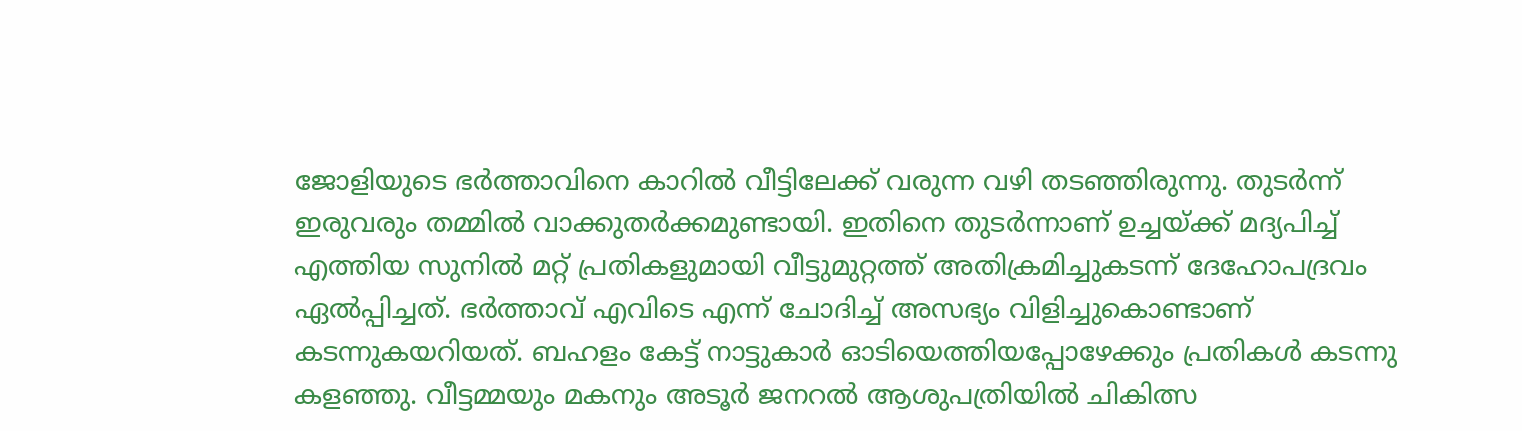ജോളിയുടെ ഭർത്താവിനെ കാറിൽ വീട്ടിലേക്ക് വരുന്ന വഴി തടഞ്ഞിരുന്നു. തുടർന്ന് ഇരുവരും തമ്മിൽ വാക്കുതർക്കമുണ്ടായി. ഇതിനെ തുടർന്നാണ് ഉച്ചയ്ക്ക് മദ്യപിച്ച് എത്തിയ സുനിൽ മറ്റ് പ്രതികളുമായി വീട്ടുമുറ്റത്ത് അതിക്രമിച്ചുകടന്ന് ദേഹോപദ്രവം ഏൽപ്പിച്ചത്. ഭർത്താവ് എവിടെ എന്ന് ചോദിച്ച് അസഭ്യം വിളിച്ചുകൊണ്ടാണ് കടന്നുകയറിയത്. ബഹളം കേട്ട് നാട്ടുകാർ ഓടിയെത്തിയപ്പോഴേക്കും പ്രതികൾ കടന്നു കളഞ്ഞു. വീട്ടമ്മയും മകനും അടൂർ ജനറൽ ആശുപത്രിയിൽ ചികിത്സ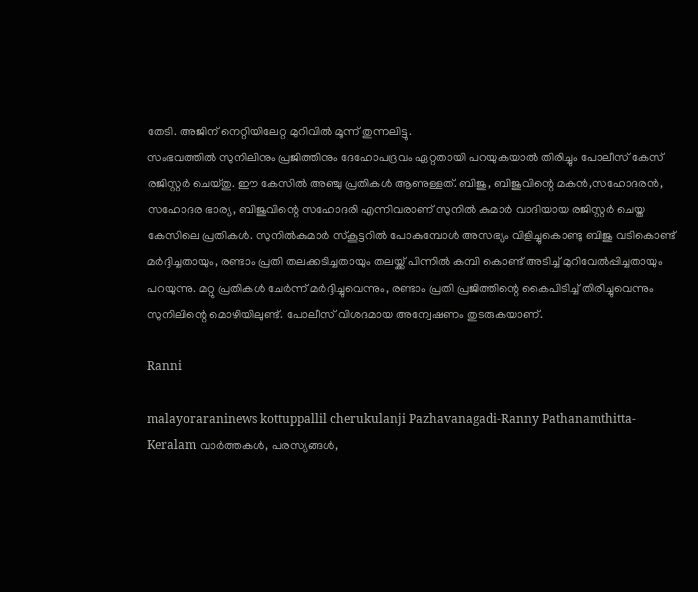തേടി. അജിന് നെറ്റിയിലേറ്റ മുറിവിൽ മൂന്ന് തുന്നലിട്ടു.
സംഭവത്തിൽ സുനിലിനും പ്രജിത്തിനും ദേഹോപദ്രവം ഏറ്റതായി പറയുകയാൽ തിരിച്ചും പോലീസ് കേസ് രജിസ്റ്റർ ചെയ്തു. ഈ കേസിൽ അഞ്ചു പ്രതികൾ ആണുള്ളത്. ബിജു, ബിജുവിന്റെ മകൻ,സഹോദരൻ, സഹോദര ഭാര്യ, ബിജുവിന്റെ സഹോദരി എന്നിവരാണ് സുനിൽ കുമാർ വാദിയായ രജിസ്റ്റർ ചെയ്ത കേസിലെ പ്രതികൾ. സുനിൽകുമാർ സ്കൂട്ടറിൽ പോകുമ്പോൾ അസഭ്യം വിളിച്ചുകൊണ്ടു ബിജു വടികൊണ്ട് മർദ്ദിച്ചതായും, രണ്ടാം പ്രതി തലക്കടിച്ചതായും തലയ്ക്ക് പിന്നിൽ കമ്പി കൊണ്ട് അടിച്ച് മുറിവേൽപ്പിച്ചതായും പറയുന്നു. മറ്റു പ്രതികൾ ചേർന്ന് മർദ്ദിച്ചുവെന്നും, രണ്ടാം പ്രതി പ്രജിത്തിന്റെ കൈപിടിച്ച് തിരിച്ചുവെന്നും സുനിലിന്റെ മൊഴിയിലുണ്ട്. പോലീസ് വിശദമായ അന്വേഷണം തുടരുകയാണ്.

Ranni

malayoraraninews kottuppallil cherukulanji Pazhavanagadi-Ranny Pathanamthitta-Keralam വാർത്തകൾ, പരസ്യങ്ങൾ,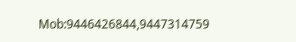Mob:9446426844,9447314759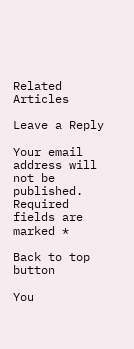Related Articles

Leave a Reply

Your email address will not be published. Required fields are marked *

Back to top button

You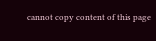cannot copy content of this page